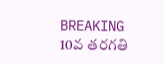BREAKING
10వ తరగతి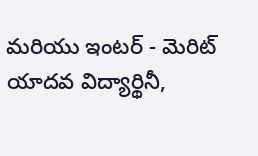మరియు ఇంటర్ - మెరిట్ యాదవ విద్యార్థినీ,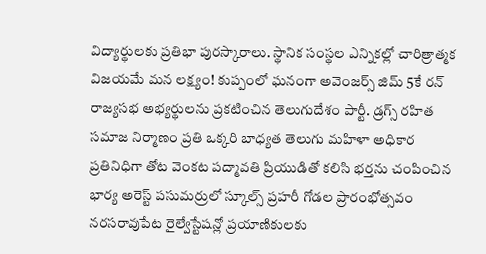విద్యార్థులకు ప్రతిభా పురస్కారాలు. స్థానిక సంస్థల ఎన్నికల్లో చారిత్రాత్మక విజయమే మన లక్ష్యం! కుప్పంలో ఘనంగా అవెంజర్స్ జిమ్ 5కే రన్ రాజ్యసభ అభ్యర్థులను ప్రకటించిన తెలుగుదేశం పార్టీ. డ్రగ్స్ రహిత సమాజ నిర్మాణం ప్రతి ఒక్కరి బాధ్యత తెలుగు మహిళా అధికార ప్రతినిధిగా తోట వెంకట పద్మావతి ప్రియుడితో కలిసి భర్తను చంపించిన భార్య అరెస్ట్ పసుమర్రులో స్కూల్స్ ప్రహరీ గోడల ప్రారంభోత్సవం నరసరావుపేట రైల్వేస్టేషన్లో ప్రయాణికులకు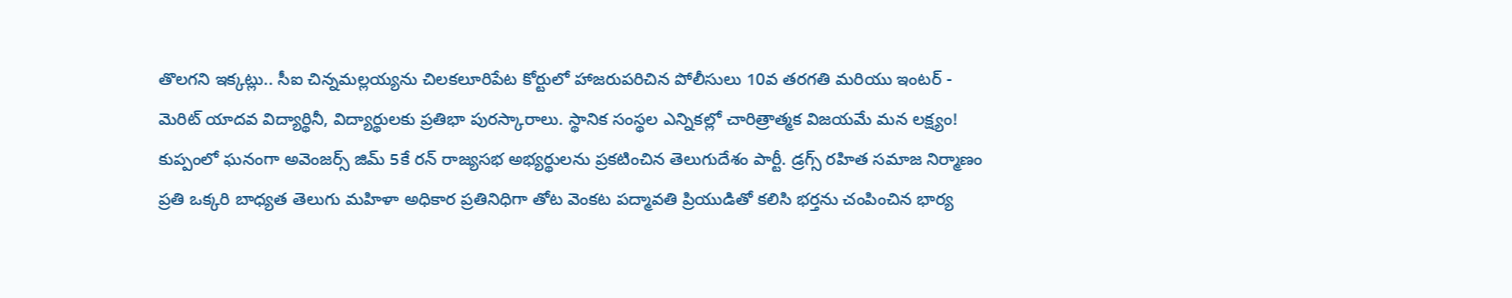తొలగని ఇక్కట్లు.. సీఐ చిన్నమల్లయ్యను చిలకలూరిపేట కోర్టులో హాజరుపరిచిన పోలీసులు 10వ తరగతి మరియు ఇంటర్ - మెరిట్ యాదవ విద్యార్థినీ, విద్యార్థులకు ప్రతిభా పురస్కారాలు. స్థానిక సంస్థల ఎన్నికల్లో చారిత్రాత్మక విజయమే మన లక్ష్యం! కుప్పంలో ఘనంగా అవెంజర్స్ జిమ్ 5కే రన్ రాజ్యసభ అభ్యర్థులను ప్రకటించిన తెలుగుదేశం పార్టీ. డ్రగ్స్ రహిత సమాజ నిర్మాణం ప్రతి ఒక్కరి బాధ్యత తెలుగు మహిళా అధికార ప్రతినిధిగా తోట వెంకట పద్మావతి ప్రియుడితో కలిసి భర్తను చంపించిన భార్య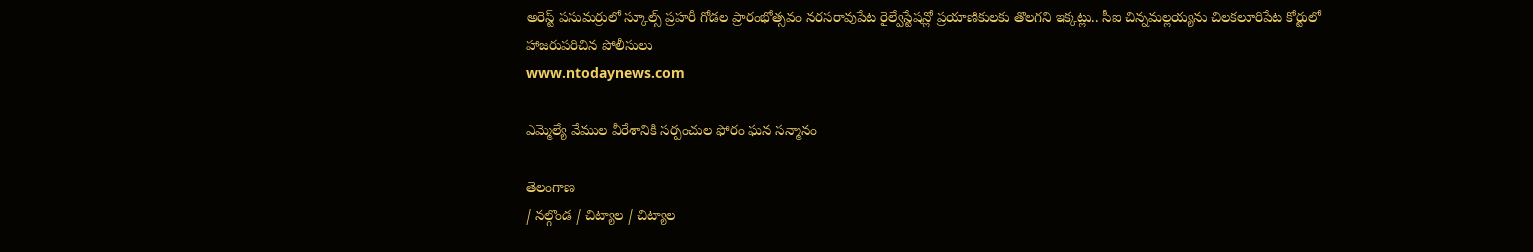అరెస్ట్ పసుమర్రులో స్కూల్స్ ప్రహరీ గోడల ప్రారంభోత్సవం నరసరావుపేట రైల్వేస్టేషన్లో ప్రయాణికులకు తొలగని ఇక్కట్లు.. సీఐ చిన్నమల్లయ్యను చిలకలూరిపేట కోర్టులో హాజరుపరిచిన పోలీసులు
www.ntodaynews.com

ఎమ్మెల్యే వేముల వీరేశానికి సర్పంచుల ఫోరం ఘన సన్మానం

తెలంగాణ
/ నల్గొండ / చిట్యాల / చిట్యాల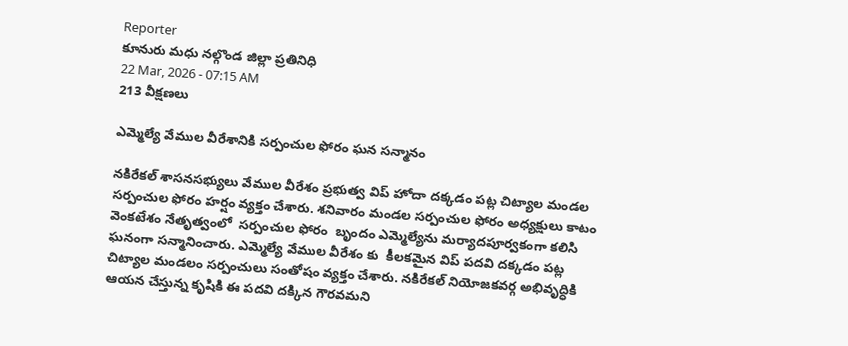Reporter
కూనురు మధు నల్గొండ జిల్లా ప్రతినిధి
22 Mar, 2026 - 07:15 AM
213 వీక్షణలు

ఎమ్మెల్యే వేముల వీరేశానికి సర్పంచుల ఫోరం ఘన సన్మానం

నకిరేకల్ శాసనసభ్యులు వేముల వీరేశం ప్రభుత్వ విప్ హోదా దక్కడం పట్ల చిట్యాల మండల సర్పంచుల ఫోరం హర్షం వ్యక్తం చేశారు. శనివారం మండల సర్పంచుల ఫోరం అధ్యక్షులు కాటం వెంకటేశం నేతృత్వంలో  సర్పంచుల ఫోరం  బృందం ఎమ్మెల్యేను మర్యాదపూర్వకంగా కలిసి ఘనంగా సన్మానించారు. ఎమ్మెల్యే వేముల వీరేశం కు  కీలకమైన విప్ పదవి దక్కడం పట్ల చిట్యాల మండలం సర్పంచులు సంతోషం వ్యక్తం చేశారు. నకిరేకల్ నియోజకవర్గ అభివృద్ధికి ఆయన చేస్తున్న కృషికి ఈ పదవి దక్కిన గౌరవమని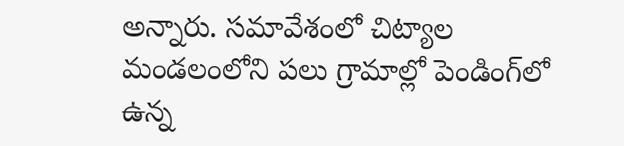అన్నారు. సమావేశంలో చిట్యాల మండలంలోని పలు గ్రామాల్లో పెండింగ్‌లో ఉన్న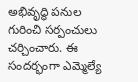అభివృద్ధి పనుల గురించి సర్పంచులు చర్చించారు. ఈ సందర్భంగా ఎమ్మెల్యే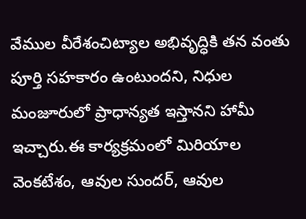వేముల వీరేశంచిట్యాల అభివృద్ధికి తన వంతు పూర్తి సహకారం ఉంటుందని, నిధుల మంజూరులో ప్రాధాన్యత ఇస్తానని హామీ ఇచ్చారు.ఈ కార్యక్రమంలో మిరియాల వెంకటేశం, ఆవుల సుందర్, ఆవుల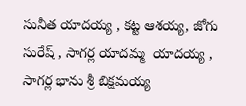సునీత యాదయ్య , కట్ట ఆశయ్య, జోగు సురేష్ , సాగర్ల యాదమ్మ  యాదయ్య , సాగర్ల భాను శ్రీ బిక్షమయ్య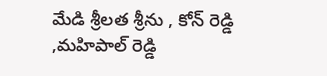మేడి శ్రీలత శ్రీను , కోన్ రెడ్డి ,మహిపాల్ రెడ్డి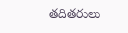తదితరులు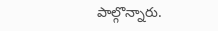పాల్గొన్నారు.